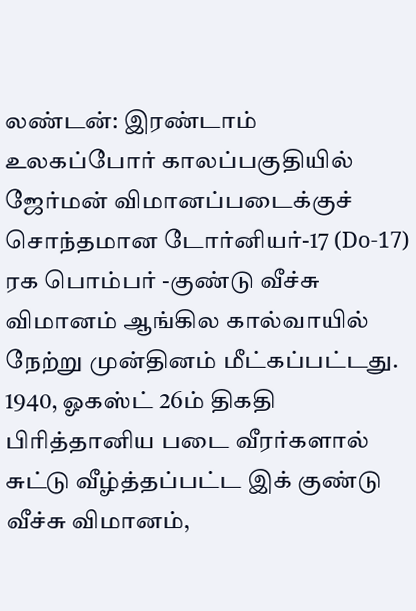லண்டன்: இரண்டாம் உலகப்போர் காலப்பகுதியில் ஜேர்மன் விமானப்படைக்குச் சொந்தமான டோர்னியர்-17 (Do-17) ரக பொம்பர் -குண்டு வீச்சு விமானம் ஆங்கில கால்வாயில் நேற்று முன்தினம் மீட்கப்பட்டது.
1940, ஓகஸ்ட் 26ம் திகதி பிரித்தானிய படை வீரர்களால் சுட்டு வீழ்த்தப்பட்ட இக் குண்டு வீச்சு விமானம்,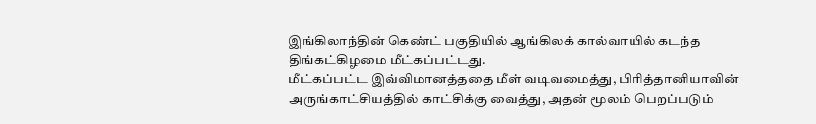இங்கிலாந்தின் கெண்ட் பகுதியில் ஆங்கிலக் கால்வாயில் கடந்த திங்கட்கிழமை மீட்கப்பட்டது.
மீட்கப்பட்ட இவ்விமானத்ததை மீள் வடிவமைத்து, பிரித்தானியாவின் அருங்காட்சியத்தில் காட்சிக்கு வைத்து, அதன் மூலம் பெறப்படும்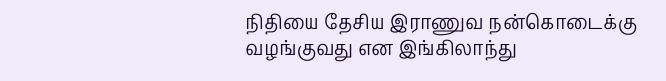நிதியை தேசிய இராணுவ நன்கொடைக்கு வழங்குவது என இங்கிலாந்து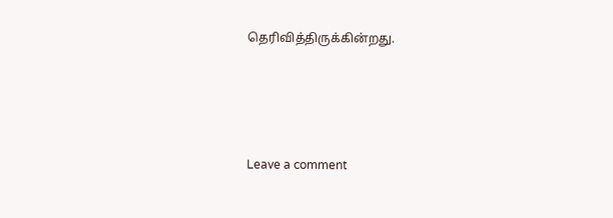தெரிவித்திருக்கின்றது.




Leave a comment